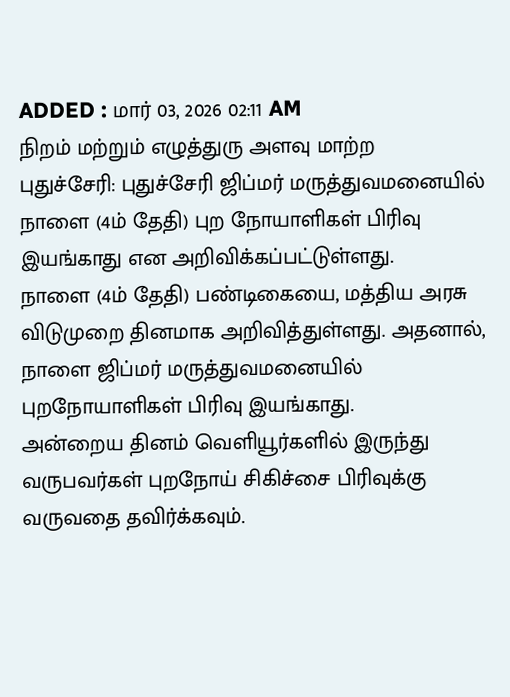ADDED : மார் 03, 2026 02:11 AM
நிறம் மற்றும் எழுத்துரு அளவு மாற்ற
புதுச்சேரி: புதுச்சேரி ஜிப்மர் மருத்துவமனையில் நாளை (4ம் தேதி) புற நோயாளிகள் பிரிவு இயங்காது என அறிவிக்கப்பட்டுள்ளது.
நாளை (4ம் தேதி) பண்டிகையை, மத்திய அரசு விடுமுறை தினமாக அறிவித்துள்ளது. அதனால், நாளை ஜிப்மர் மருத்துவமனையில் புறநோயாளிகள் பிரிவு இயங்காது.
அன்றைய தினம் வெளியூர்களில் இருந்து வருபவர்கள் புறநோய் சிகிச்சை பிரிவுக்கு வருவதை தவிர்க்கவும்.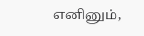எனினும்,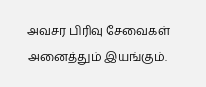அவசர பிரிவு சேவைகள் அனைத்தும் இயங்கும்.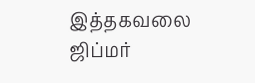இத்தகவலை ஜிப்மர்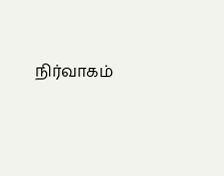நிர்வாகம்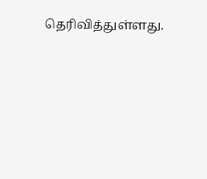தெரிவித்துள்ளது.